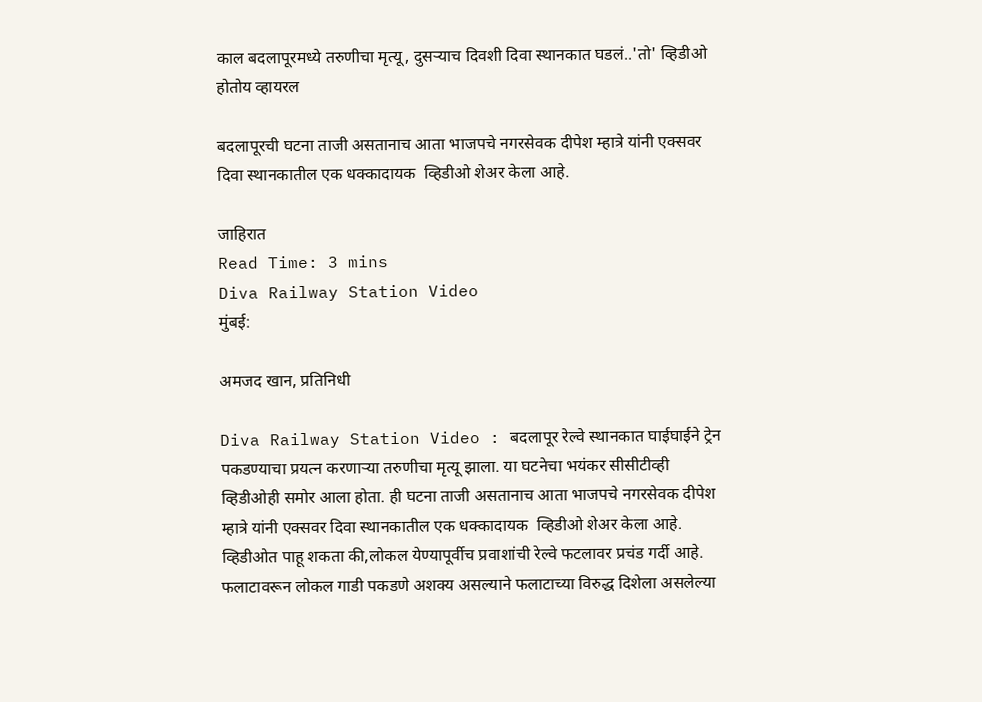काल बदलापूरमध्ये तरुणीचा मृत्यू, दुसऱ्याच दिवशी दिवा स्थानकात घडलं..'तो' व्हिडीओ होतोय व्हायरल

बदलापूरची घटना ताजी असतानाच आता भाजपचे नगरसेवक दीपेश म्हात्रे यांनी एक्सवर दिवा स्थानकातील एक धक्कादायक  व्हिडीओ शेअर केला आहे.

जाहिरात
Read Time: 3 mins
Diva Railway Station Video
मुंबई:

अमजद खान, प्रतिनिधी

Diva Railway Station Video : बदलापूर रेल्वे स्थानकात घाईघाईने ट्रेन पकडण्याचा प्रयत्न करणाऱ्या तरुणीचा मृत्यू झाला. या घटनेचा भयंकर सीसीटीव्ही व्हिडीओही समोर आला होता. ही घटना ताजी असतानाच आता भाजपचे नगरसेवक दीपेश म्हात्रे यांनी एक्सवर दिवा स्थानकातील एक धक्कादायक  व्हिडीओ शेअर केला आहे. व्हिडीओत पाहू शकता की,लोकल येण्यापूर्वीच प्रवाशांची रेल्वे फटलावर प्रचंड गर्दी आहे. फलाटावरून लोकल गाडी पकडणे अशक्य असल्याने फलाटाच्या विरुद्ध दिशेला असलेल्या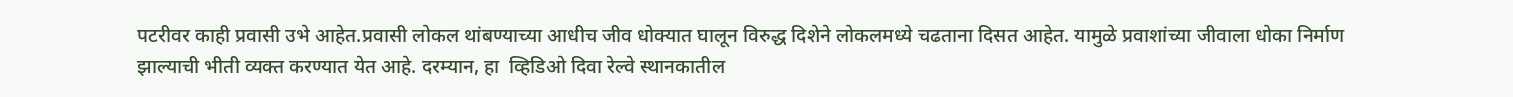पटरीवर काही प्रवासी उभे आहेत.प्रवासी लोकल थांबण्याच्या आधीच जीव धोक्यात घालून विरुद्ध दिशेने लोकलमध्ये चढताना दिसत आहेत. यामुळे प्रवाशांच्या जीवाला धोका निर्माण झाल्याची भीती व्यक्त करण्यात येत आहे. दरम्यान, हा  व्हिडिओ दिवा रेल्वे स्थानकातील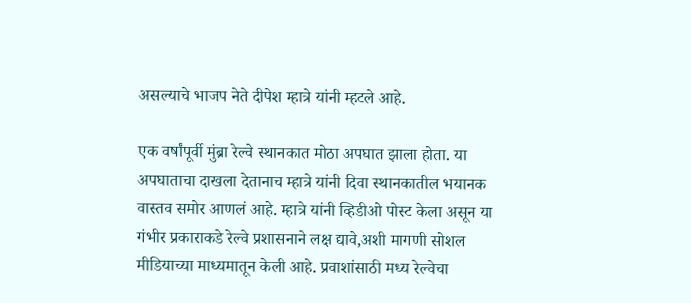असल्याचे भाजप नेते दीपेश म्हात्रे यांनी म्हटले आहे.

एक वर्षांपूर्वी मुंब्रा रेल्वे स्थानकात मोठा अपघात झाला होता. या अपघाताचा दाखला देतानाच म्हात्रे यांनी दिवा स्थानकातील भयानक वास्तव समोर आणलं आहे. म्हात्रे यांनी व्हिडीओ पोस्ट केला असून या गंभीर प्रकाराकडे रेल्वे प्रशासनाने लक्ष द्यावे,अशी मागणी सोशल मीडियाच्या माध्यमातून केली आहे. प्रवाशांसाठी मध्य रेल्वेचा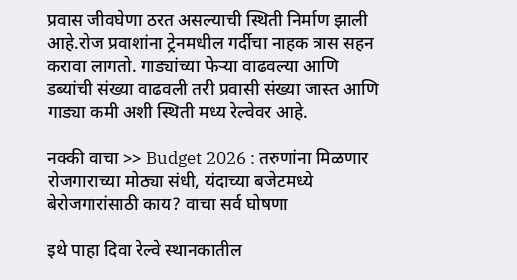प्रवास जीवघेणा ठरत असल्याची स्थिती निर्माण झाली आहे.रोज प्रवाशांना ट्रेनमधील गर्दीचा नाहक त्रास सहन करावा लागतो. गाड्यांच्या फेऱ्या वाढवल्या आणि डब्यांची संख्या वाढवली तरी प्रवासी संख्या जास्त आणि गाड्या कमी अशी स्थिती मध्य रेल्वेवर आहे.

नक्की वाचा >> Budget 2026 : तरुणांना मिळणार रोजगाराच्या मोठ्या संधी, यंदाच्या बजेटमध्ये बेरोजगारांसाठी काय? वाचा सर्व घोषणा

इथे पाहा दिवा रेल्वे स्थानकातील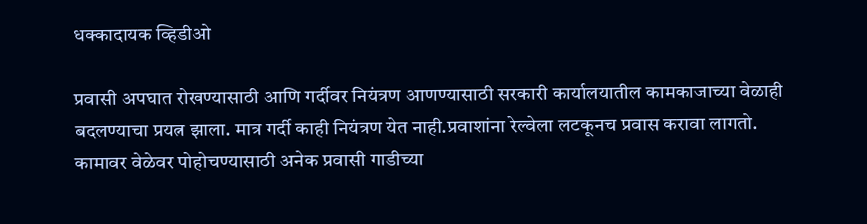धक्कादायक व्हिडीओ

प्रवासी अपघात रोखण्यासाठी आणि गर्दीवर नियंत्रण आणण्यासाठी सरकारी कार्यालयातील कामकाजाच्या वेळाही बदलण्याचा प्रयत्न झाला. मात्र गर्दी काही नियंत्रण येत नाही.प्रवाशांना रेल्वेला लटकूनच प्रवास करावा लागतो. कामावर वेळेवर पोहोचण्यासाठी अनेक प्रवासी गाडीच्या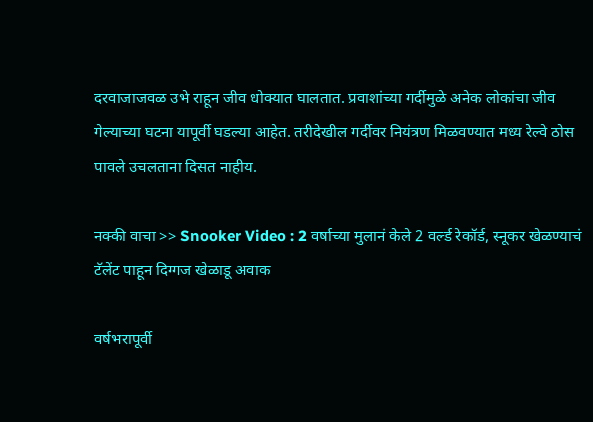दरवाजाजवळ उभे राहून जीव धोक्यात घालतात. प्रवाशांच्या गर्दीमुळे अनेक लोकांचा जीव गेल्याच्या घटना यापूर्वी घडल्या आहेत. तरीदेखील गर्दीवर नियंत्रण मिळवण्यात मध्य रेल्वे ठोस पावले उचलताना दिसत नाहीय.

नक्की वाचा >> Snooker Video : 2 वर्षाच्या मुलानं केले 2 वर्ल्ड रेकॉर्ड, स्नूकर खेळण्याचं टॅलेंट पाहून दिग्गज खेळाडू अवाक

वर्षभरापूर्वी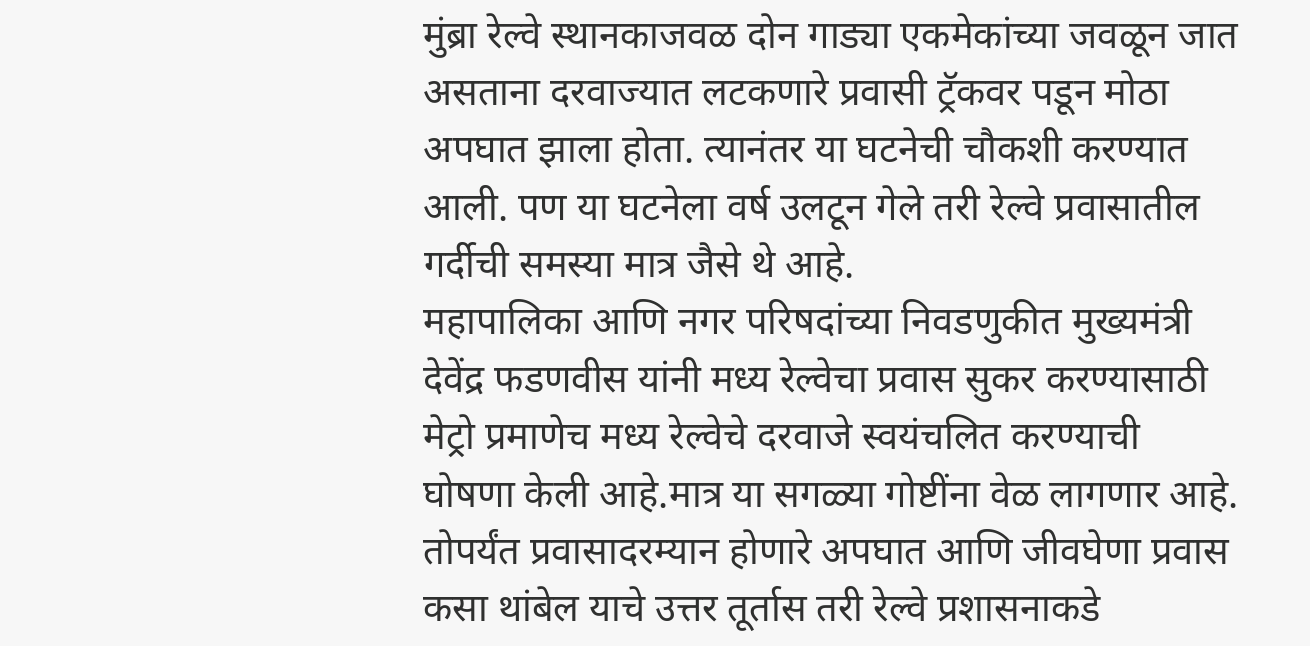मुंब्रा रेल्वे स्थानकाजवळ दोन गाड्या एकमेकांच्या जवळून जात असताना दरवाज्यात लटकणारे प्रवासी ट्रॅकवर पडून मोठा अपघात झाला होता. त्यानंतर या घटनेची चौकशी करण्यात आली. पण या घटनेला वर्ष उलटून गेले तरी रेल्वे प्रवासातील गर्दीची समस्या मात्र जैसे थे आहे.
महापालिका आणि नगर परिषदांच्या निवडणुकीत मुख्यमंत्री देवेंद्र फडणवीस यांनी मध्य रेल्वेचा प्रवास सुकर करण्यासाठी मेट्रो प्रमाणेच मध्य रेल्वेचे दरवाजे स्वयंचलित करण्याची घोषणा केली आहे.मात्र या सगळ्या गोष्टींना वेळ लागणार आहे. तोपर्यंत प्रवासादरम्यान होणारे अपघात आणि जीवघेणा प्रवास कसा थांबेल याचे उत्तर तूर्तास तरी रेल्वे प्रशासनाकडे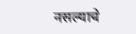नसल्याचे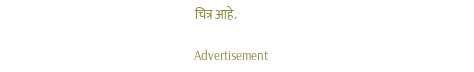चित्र आहे.

Advertisement